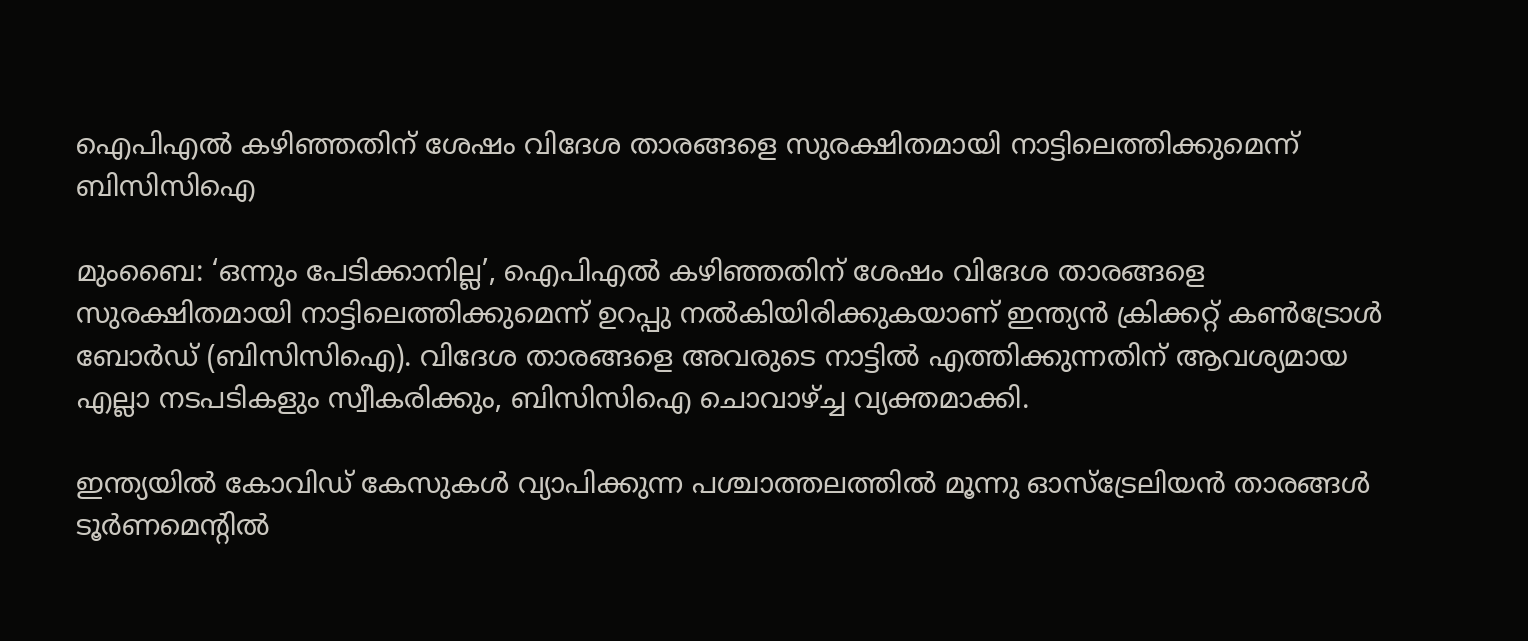ഐപിഎല്‍ കഴിഞ്ഞതിന് ശേഷം വിദേശ താരങ്ങളെ സുരക്ഷിതമായി നാട്ടിലെത്തിക്കുമെന്ന് ബിസിസിഐ

മുംബൈ: ‘ഒന്നും പേടിക്കാനില്ല’, ഐപിഎല്‍ കഴിഞ്ഞതിന് ശേഷം വിദേശ താരങ്ങളെ സുരക്ഷിതമായി നാട്ടിലെത്തിക്കുമെന്ന് ഉറപ്പു നല്‍കിയിരിക്കുകയാണ് ഇന്ത്യന്‍ ക്രിക്കറ്റ് കണ്‍ട്രോള്‍ ബോര്‍ഡ് (ബിസിസിഐ). വിദേശ താരങ്ങളെ അവരുടെ നാട്ടില്‍ എത്തിക്കുന്നതിന് ആവശ്യമായ എല്ലാ നടപടികളും സ്വീകരിക്കും, ബിസിസിഐ ചൊവാഴ്ച്ച വ്യക്തമാക്കി.

ഇന്ത്യയില്‍ കോവിഡ് കേസുകള്‍ വ്യാപിക്കുന്ന പശ്ചാത്തലത്തില്‍ മൂന്നു ഓസ്‌ട്രേലിയന്‍ താരങ്ങള്‍ ടൂര്‍ണമെന്റില്‍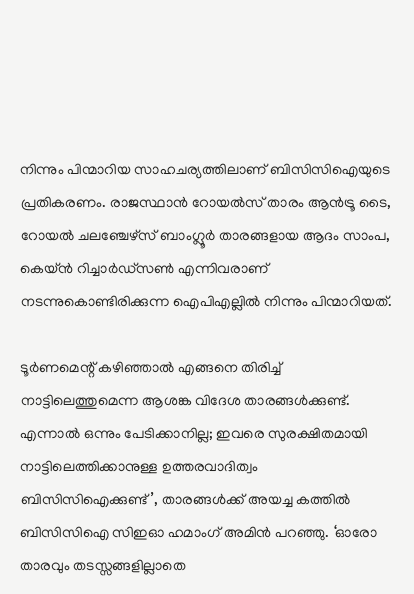നിന്നും പിന്മാറിയ സാഹചര്യത്തിലാണ് ബിസിസിഐയുടെ പ്രതികരണം. രാജസ്ഥാന്‍ റോയല്‍സ് താരം ആന്‍ട്രൂ ടൈ, റോയല്‍ ചലഞ്ചേഴ്‌സ് ബാംഗ്ലൂര്‍ താരങ്ങളായ ആദം സാംപ, കെയ്ന്‍ റിച്ചാര്‍ഡ്‌സണ്‍ എന്നിവരാണ് നടന്നുകൊണ്ടിരിക്കുന്ന ഐപിഎല്ലില്‍ നിന്നും പിന്മാറിയത്.

ടൂര്‍ണമെന്റ് കഴിഞ്ഞാല്‍ എങ്ങനെ തിരിച്ച് നാട്ടിലെത്തുമെന്ന ആശങ്ക വിദേശ താരങ്ങള്‍ക്കുണ്ട്. എന്നാല്‍ ഒന്നും പേടിക്കാനില്ല; ഇവരെ സുരക്ഷിതമായി നാട്ടിലെത്തിക്കാനുള്ള ഉത്തരവാദിത്വം ബിസിസിഐക്കുണ്ട്’, താരങ്ങള്‍ക്ക് അയച്ച കത്തില്‍ ബിസിസിഐ സിഇഓ ഹമാംഗ് അമിന്‍ പറഞ്ഞു. ‘ഓരോ താരവും തടസ്സങ്ങളില്ലാതെ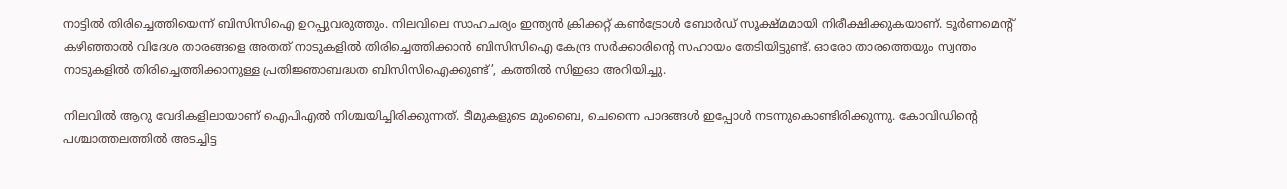നാട്ടില്‍ തിരിച്ചെത്തിയെന്ന് ബിസിസിഐ ഉറപ്പുവരുത്തും. നിലവിലെ സാഹചര്യം ഇന്ത്യന്‍ ക്രിക്കറ്റ് കണ്‍ട്രോള്‍ ബോര്‍ഡ് സൂക്ഷ്മമായി നിരീക്ഷിക്കുകയാണ്. ടൂര്‍ണമെന്റ് കഴിഞ്ഞാല്‍ വിദേശ താരങ്ങളെ അതത് നാടുകളില്‍ തിരിച്ചെത്തിക്കാന്‍ ബിസിസിഐ കേന്ദ്ര സര്‍ക്കാരിന്റെ സഹായം തേടിയിട്ടുണ്ട്. ഓരോ താരത്തെയും സ്വന്തം നാടുകളില്‍ തിരിച്ചെത്തിക്കാനുള്ള പ്രതിജ്ഞാബദ്ധത ബിസിസിഐക്കുണ്ട്’, കത്തില്‍ സിഇഓ അറിയിച്ചു.

നിലവില്‍ ആറു വേദികളിലായാണ് ഐപിഎല്‍ നിശ്ചയിച്ചിരിക്കുന്നത്. ടീമുകളുടെ മുംബൈ, ചെന്നൈ പാദങ്ങള്‍ ഇപ്പോള്‍ നടന്നുകൊണ്ടിരിക്കുന്നു. കോവിഡിന്റെ പശ്ചാത്തലത്തില്‍ അടച്ചിട്ട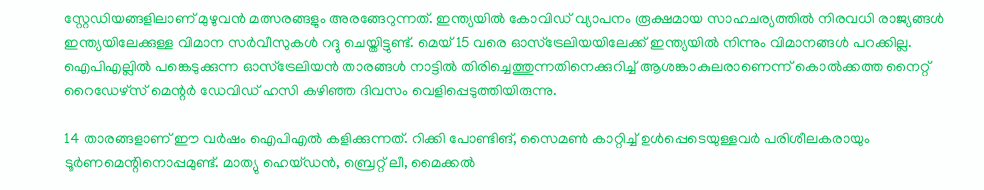സ്റ്റേഡിയങ്ങളിലാണ് മുഴുവന്‍ മത്സരങ്ങളും അരങ്ങേറുന്നത്. ഇന്ത്യയില്‍ കോവിഡ് വ്യാപനം രൂക്ഷമായ സാഹചര്യത്തില്‍ നിരവധി രാജ്യങ്ങള്‍ ഇന്ത്യയിലേക്കുള്ള വിമാന സര്‍വീസുകള്‍ റദ്ദു ചെയ്തിട്ടുണ്ട്. മെയ് 15 വരെ ഓസ്‌ട്രേലിയയിലേക്ക് ഇന്ത്യയില്‍ നിന്നും വിമാനങ്ങള്‍ പറക്കില്ല. ഐപിഎല്ലില്‍ പങ്കെടുക്കുന്ന ഓസ്‌ട്രേലിയന്‍ താരങ്ങള്‍ നാട്ടില്‍ തിരിച്ചെത്തുന്നതിനെക്കുറിച്ച് ആശങ്കാകുലരാണെന്ന് കൊല്‍ക്കത്ത നൈറ്റ് റൈഡേഴ്‌സ് മെന്റര്‍ ഡേവിഡ് ഹസി കഴിഞ്ഞ ദിവസം വെളിപ്പെടുത്തിയിരുന്നു.

14 താരങ്ങളാണ് ഈ വര്‍ഷം ഐപിഎല്‍ കളിക്കുന്നത്. റിക്കി പോണ്ടിങ്, സൈമണ്‍ കാറ്റിച്ച് ഉള്‍പ്പെടെയുള്ളവര്‍ പരിശീലകരായും ടൂര്‍ണമെന്റിനൊപ്പമുണ്ട്. മാത്യു ഹെയ്ഡന്‍, ബ്രെറ്റ് ലീ, മൈക്കല്‍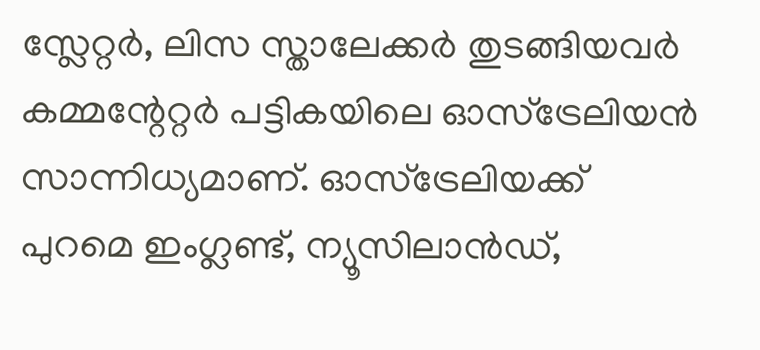സ്ലേറ്റര്‍, ലിസ സ്താലേക്കര്‍ തുടങ്ങിയവര്‍ കമ്മന്റേറ്റര്‍ പട്ടികയിലെ ഓസ്‌ട്രേലിയന്‍ സാന്നിധ്യമാണ്. ഓസ്‌ട്രേലിയക്ക് പുറമെ ഇംഗ്ലണ്ട്, ന്യൂസിലാന്‍ഡ്,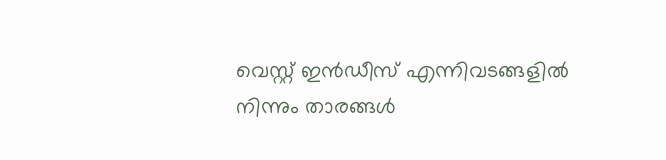വെസ്റ്റ് ഇന്‍ഡീസ് എന്നിവടങ്ങളില്‍ നിന്നും താരങ്ങള്‍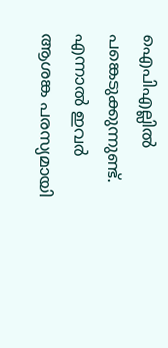ഐപിഎല്ലില്‍ പങ്കെടുക്കുന്നുണ്ട്. എന്നാല്‍ ഇവര്‍ ആശങ്ക പരസ്യമായി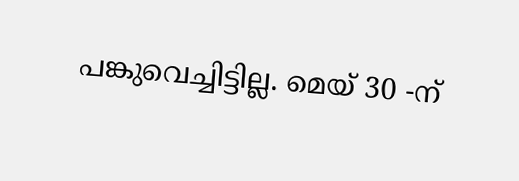പങ്കുവെച്ചിട്ടില്ല. മെയ് 30 -ന്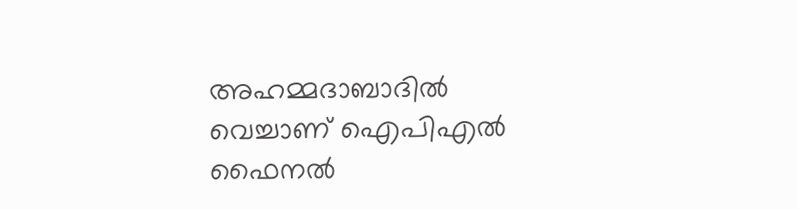അഹമ്മദാബാദില്‍ വെച്ചാണ് ഐപിഎല്‍ ഫൈനല്‍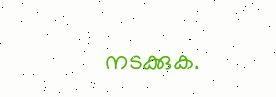നടക്കുക.